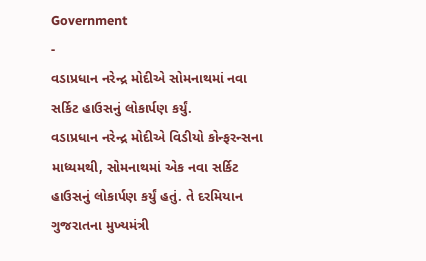Government
-
વડાપ્રધાન નરેન્દ્ર મોદીએ સોમનાથમાં નવા સર્કિટ હાઉસનું લોકાર્પણ કર્યું.
વડાપ્રધાન નરેન્દ્ર મોદીએ વિડીયો કોન્ફરન્સના માધ્યમથી, સોમનાથમાં એક નવા સર્કિટ હાઉસનું લોકાર્પણ કર્યું હતું. તે દરમિયાન ગુજરાતના મુખ્યમંત્રી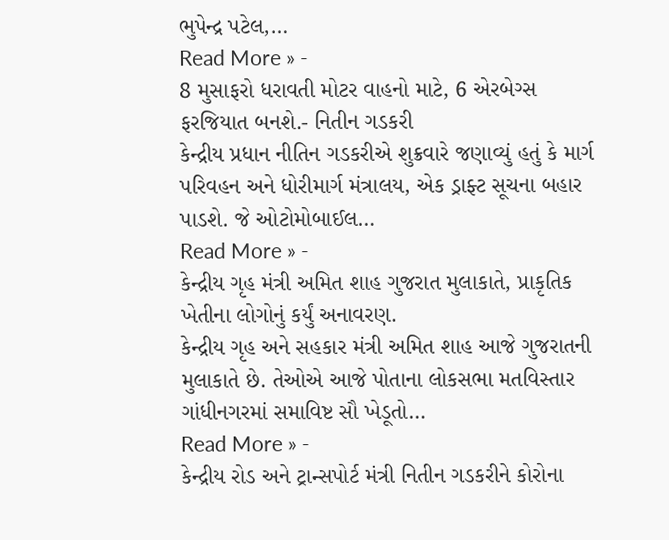ભુપેન્દ્ર પટેલ,…
Read More » -
8 મુસાફરો ધરાવતી મોટર વાહનો માટે, 6 એરબેગ્સ ફરજિયાત બનશે.- નિતીન ગડકરી
કેન્દ્રીય પ્રધાન નીતિન ગડકરીએ શુક્રવારે જણાવ્યું હતું કે માર્ગ પરિવહન અને ધોરીમાર્ગ મંત્રાલય, એક ડ્રાફ્ટ સૂચના બહાર પાડશે. જે ઓટોમોબાઈલ…
Read More » -
કેન્દ્રીય ગૃહ મંત્રી અમિત શાહ ગુજરાત મુલાકાતે, પ્રાકૃતિક ખેતીના લોગોનું કર્યું અનાવરણ.
કેન્દ્રીય ગૃહ અને સહકાર મંત્રી અમિત શાહ આજે ગુજરાતની મુલાકાતે છે. તેઓએ આજે પોતાના લોકસભા મતવિસ્તાર ગાંધીનગરમાં સમાવિષ્ટ સૌ ખેડૂતો…
Read More » -
કેન્દ્રીય રોડ અને ટ્રાન્સપોર્ટ મંત્રી નિતીન ગડકરીને કોરોના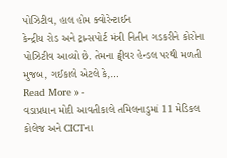પોઝિટીવ, હાલ હોમ ક્વોરેન્ટાઈન
કેન્દ્રીય રોડ અને ટ્રાન્સપોર્ટ મંત્રી નિતીન ગડકરીને કોરોના પોઝિટીવ આવ્યો છે. તેમના ટ્વીવર હેન્ડલ પરથી મળતી મુજબ, ગઈકાલે એટલે કે,…
Read More » -
વડાપ્રધાન મોદી આવતીકાલે તમિલનાડુમાં 11 મેડિકલ કોલેજ અને CICTના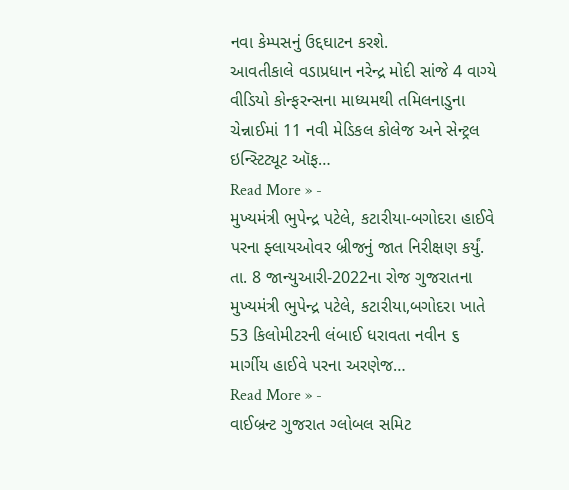નવા કેમ્પસનું ઉદ્દઘાટન કરશે.
આવતીકાલે વડાપ્રધાન નરેન્દ્ર મોદી સાંજે 4 વાગ્યે વીડિયો કોન્ફરન્સના માધ્યમથી તમિલનાડુના ચેન્નાઈમાં 11 નવી મેડિકલ કોલેજ અને સેન્ટ્રલ ઇન્સ્ટિટ્યૂટ ઑફ…
Read More » -
મુખ્યમંત્રી ભુપેન્દ્ર પટેલે, કટારીયા-બગોદરા હાઈવે પરના ફ્લાયઓવર બ્રીજનું જાત નિરીક્ષણ કર્યું.
તા. 8 જાન્યુઆરી-2022ના રોજ ગુજરાતના મુખ્યમંત્રી ભુપેન્દ્ર પટેલે, કટારીયા,બગોદરા ખાતે 53 કિલોમીટરની લંબાઈ ધરાવતા નવીન ૬ માર્ગીય હાઈવે પરના અરણેજ…
Read More » -
વાઈબ્રન્ટ ગુજરાત ગ્લોબલ સમિટ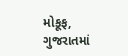મોકૂફ, ગુજરાતમાં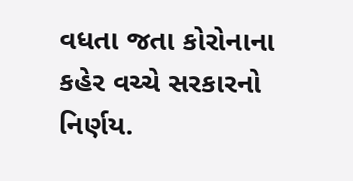વધતા જતા કોરોનાના કહેર વચ્ચે સરકારનો નિર્ણય.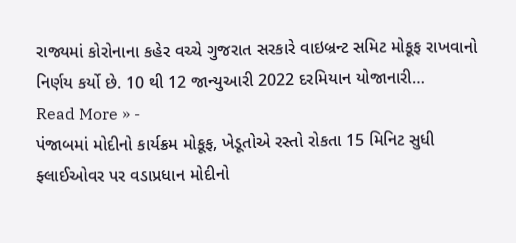રાજ્યમાં કોરોનાના કહેર વચ્ચે ગુજરાત સરકારે વાઇબ્રન્ટ સમિટ મોકૂફ રાખવાનો નિર્ણય કર્યો છે. 10 થી 12 જાન્યુઆરી 2022 દરમિયાન યોજાનારી…
Read More » -
પંજાબમાં મોદીનો કાર્યક્રમ મોકૂફ, ખેડૂતોએ રસ્તો રોકતા 15 મિનિટ સુધી ફ્લાઈઓવર પર વડાપ્રધાન મોદીનો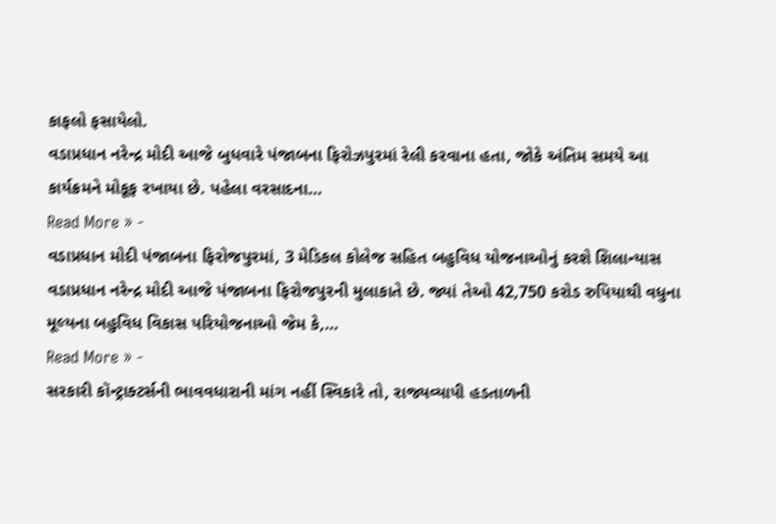કાફલો ફસાયેલો.
વડાપ્રધાન નરેન્દ્ર મોદી આજે બુધવારે પંજાબના ફિરોઝપુરમાં રેલી કરવાના હતા, જોકે અંતિમ સમયે આ કાર્યક્રમને મોકૂફ રખાયા છે. પહેલા વરસાદના…
Read More » -
વડાપ્રધાન મોદી પંજાબના ફિરોજપુરમાં, 3 મેડિકલ કોલેજ સહિત બહુવિધ યોજનાઓનું કરશે શિલાન્યાસ
વડાપ્રધાન નરેન્દ્ર મોદી આજે પંજાબના ફિરોજપુરની મુલાકાતે છે. જ્યાં તેઓ 42,750 કરોડ રુપિયાથી વધુના મૂલ્યના બહુવિધ વિકાસ પરિયોજનાઓ જેમ કે,…
Read More » -
સરકારી કૉન્ટ્રાક્ટર્સની ભાવવધારાની માંગ નહીં સ્વિકારે તો, રાજ્યવ્યાપી હડતાળની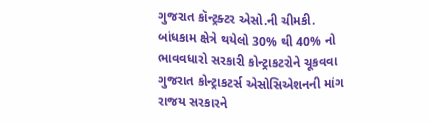ગુજરાત કૉન્ટ્રક્ટર એસો.ની ચીમકી.
બાંધકામ ક્ષેત્રે થયેલો 30% થી 40% નો ભાવવધારો સરકારી કોન્ટ્રાકટરોને ચૂકવવા ગુજરાત કોન્ટ્રાકટર્સ એસોસિએશનની માંગ રાજય સરકારને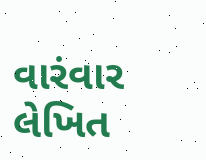વારંવાર લેખિત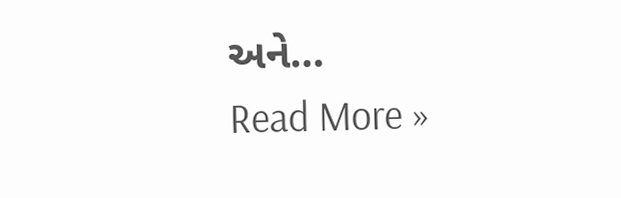અને…
Read More »